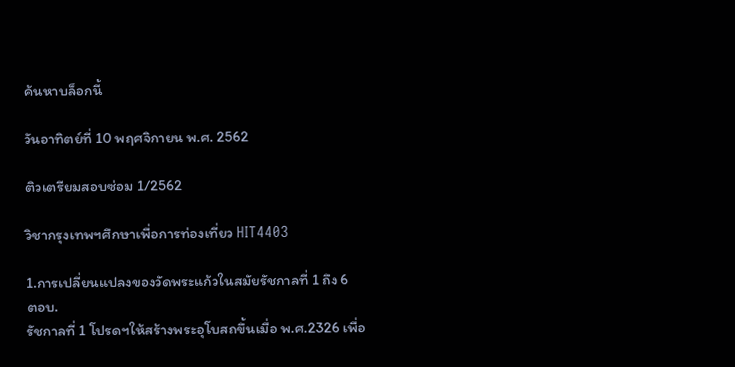ค้นหาบล็อกนี้

วันอาทิตย์ที่ 10 พฤศจิกายน พ.ศ. 2562

ติวเตรียมสอบซ่อม 1/2562

วิชากรุงเทพฯศึกษาเพื่อการท่องเที่ยว HIT4403

1.การเปลี่ยนแปลงของวัดพระแก้วในสมัยรัชกาลที่ 1 ถึง 6
ตอบ.
รัชกาลที่ 1 โปรดฯให้สร้างพระอุโบสถขึ้นเมื่อ พ.ศ.2326 เพื่อ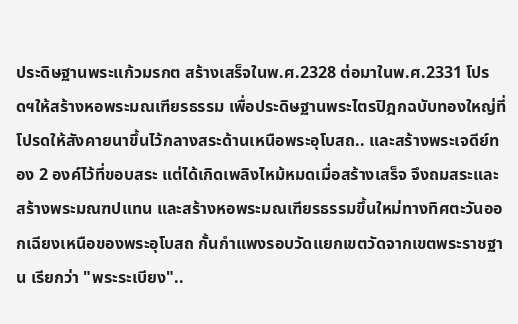ประดิษฐานพระแก้วมรกต สร้างเสร็จในพ.ศ.2328 ต่อมาในพ.ศ.2331 โปรดฯให้สร้างหอพระมณเฑียรธรรม เพื่อประดิษฐานพระไตรปิฎกฉบับทองใหญ่ที่โปรดให้สังคายนาขึ้นไว้กลางสระด้านเหนือพระอุโบสถ.. และสร้างพระเจดีย์ทอง 2 องค์ไว้ที่ขอบสระ แต่ได้เกิดเพลิงไหม้หมดเมื่อสร้างเสร็จ จึงถมสระและสร้างพระมณฑปแทน และสร้างหอพระมณเฑียรธรรมขึ้นใหม่ทางทิศตะวันออกเฉียงเหนือของพระอุโบสถ กั้นกำแพงรอบวัดแยกเขตวัดจากเขตพระราชฐาน เรียกว่า "พระระเบียง"..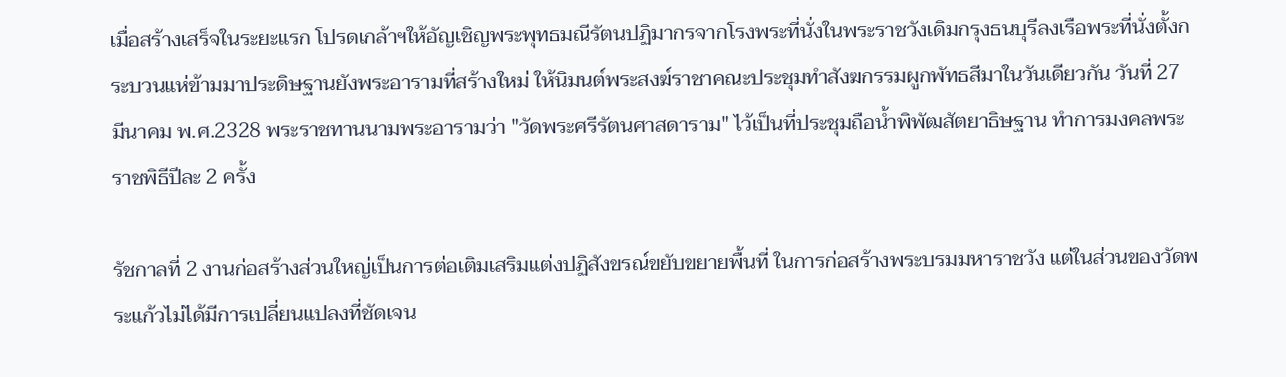เมื่อสร้างเสร็จในระยะแรก โปรดเกล้าฯให้อัญเชิญพระพุทธมณีรัตนปฏิมากรจากโรงพระที่นั่งในพระราชวังเดิมกรุงธนบุรีลงเรือพระที่นั่งตั้งกระบวนแห่ข้ามมาประดิษฐานยังพระอารามที่สร้างใหม่ ให้นิมนต์พระสงฆ์ราชาคณะประชุมทำสังฆกรรมผูกพัทธสีมาในวันเดียวกัน วันที่ 27 มีนาคม พ.ศ.2328 พระราชทานนามพระอารามว่า "วัดพระศรีรัตนศาสดาราม" ไว้เป็นที่ประชุมถือน้ำพิพัฒสัตยาธิษฐาน ทำการมงคลพระราชพิธีปีละ 2 ครั้ง

รัชกาลที่ 2 งานก่อสร้างส่วนใหญ่เป็นการต่อเติมเสริมแต่งปฏิสังขรณ์ขยับขยายพื้นที่ ในการก่อสร้างพระบรมมหาราชวัง แต่ในส่วนของวัดพระแก้วไม่ได้มีการเปลี่ยนแปลงที่ชัดเจน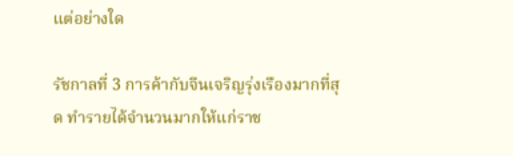แต่อย่างใด

รัชกาลที่ 3 การค้ากับจีนเจริญรุ่งเรืองมากที่สุด ทำรายได้จำนวนมากให้แก่ราช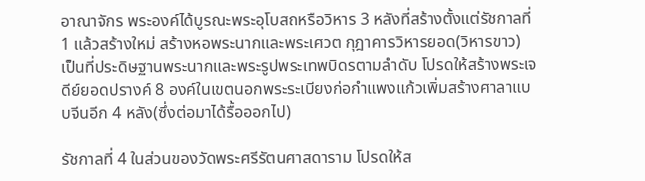อาณาจักร พระองค์ได้บูรณะพระอุโบสถหรือวิหาร 3 หลังที่สร้างตั้งแต่รัชกาลที่ 1 แล้วสร้างใหม่ สร้างหอพระนากและพระเศวต กุฎาคารวิหารยอด(วิหารขาว) เป็นที่ประดิษฐานพระนากและพระรูปพระเทพบิดรตามลำดับ โปรดให้สร้างพระเจดีย์ยอดปรางค์ 8 องค์ในเขตนอกพระระเบียงก่อกำแพงแก้วเพิ่มสร้างศาลาแบบจีนอีก 4 หลัง(ซึ่งต่อมาได้รื้อออกไป)

รัชกาลที่ 4 ในส่วนของวัดพระศรีรัตนศาสดาราม โปรดให้ส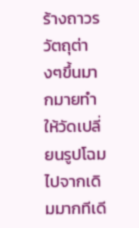ร้างถาวรวัตถุต่างๆขึ้นมากมายทำให้วัดเปลี่ยนรูปโฉมไปจากเดิมมากทีเดี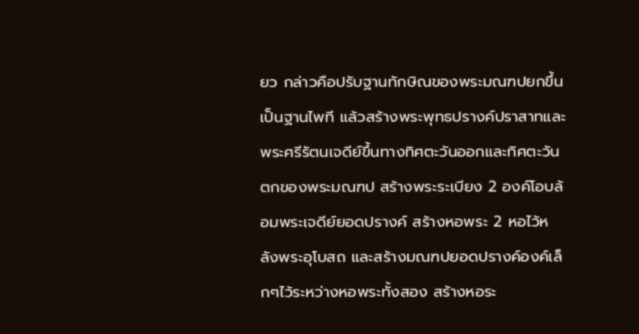ยว กล่าวคือปรับฐานทักษิณของพระมณฑปยกขึ้นเป็นฐานไพที แล้วสร้างพระพุทธปรางค์ปราสาทและพระศรีรัตนเจดีย์ขึ้นทางทิศตะวันออกและทิศตะวันตกของพระมณฑป สร้างพระระเบียง 2 องค์โอบล้อมพระเจดีย์ยอดปรางค์ สร้างหอพระ 2 หอไว้หลังพระอุโบสถ และสร้างมณฑปยอดปรางค์องค์เล็กๆไว้ระหว่างหอพระทั้งสอง สร้างหอระ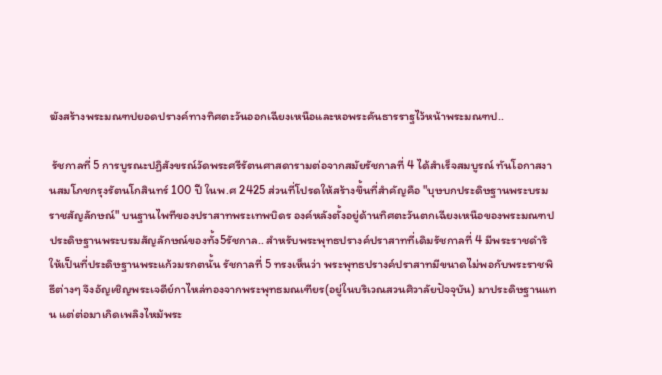ฆังสร้างพระมณฑปยอดปรางค์ทางทิศตะวันออกเฉียงเหนือและหอพระคันธารราฐไว้หน้าพระมณฑป..

 รัชกาลที่ 5 การบูรณะปฏิสังขรณ์วัดพระศรีรัตนศาสดารามต่อจากสมัยรัชกาลที่ 4 ได้สำเร็จสมบูรณ์ ทันโอกาสงานสมโภชกรุงรัตนโกสินทร์ 100 ปี ในพ.ศ 2425 ส่วนที่โปรดให้สร้างขึ้นที่สำคัญคือ "บุษบกประดิษฐานพระบรมราชสัญลักษณ์" บนฐานไพทีของปราสาทพระเทพบิดร องค์หลังตั้งอยู่ด้านทิศตะวันตกเฉียงเหนือของพระมณฑป ประดิษฐานพระบรมสัญลักษณ์ของทั้ง5รัชกาล.. สำหรับพระพุทธปรางค์ปราสาทที่เดิมรัชกาลที่ 4 มีพระราชดำริให้เป็นที่ประดิษฐานพระแก้วมรกตนั้น รัชกาลที่ 5 ทรงเห็นว่า พระพุทธปรางค์ปราสาทมีขนาดไม่พอกับพระราชพิธีต่างๆ จึงอัญเชิญพระเจดีย์กาไหล่ทองจากพระพุทธมณเฑียร(อยู่ในบริเวณสวนศิวาลัยปัจจุบัน) มาประดิษฐานแทน แต่ต่อมาเกิดเพลิงไหม้พระ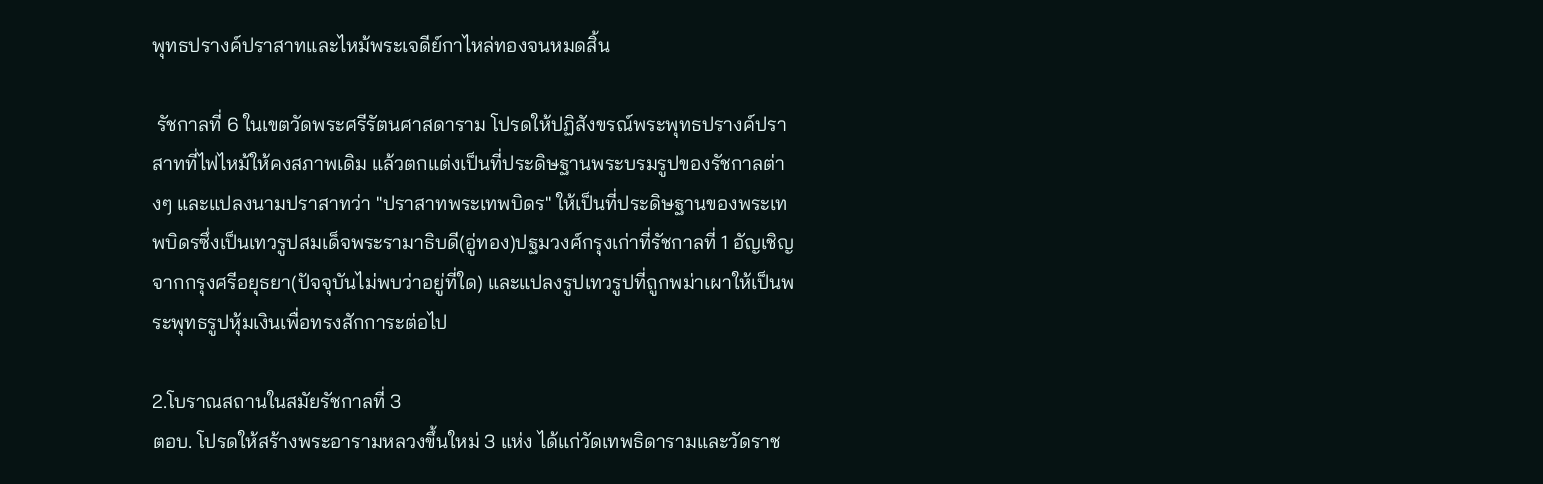พุทธปรางค์ปราสาทและไหม้พระเจดีย์กาไหล่ทองจนหมดสิ้น

 รัชกาลที่ 6 ในเขตวัดพระศรีรัตนศาสดาราม โปรดให้ปฏิสังขรณ์พระพุทธปรางค์ปราสาทที่ไฟไหม้ให้คงสภาพเดิม แล้วตกแต่งเป็นที่ประดิษฐานพระบรมรูปของรัชกาลต่างๆ และแปลงนามปราสาทว่า "ปราสาทพระเทพบิดร" ให้เป็นที่ประดิษฐานของพระเทพบิดรซึ่งเป็นเทวรูปสมเด็จพระรามาธิบดี(อู่ทอง)ปฐมวงศ์กรุงเก่าที่รัชกาลที่ 1 อัญเชิญจากกรุงศรีอยุธยา(ปัจจุบันไม่พบว่าอยู่ที่ใด) และแปลงรูปเทวรูปที่ถูกพม่าเผาให้เป็นพระพุทธรูปหุ้มเงินเพื่อทรงสักการะต่อไป

2.โบราณสถานในสมัยรัชกาลที่ 3
ตอบ. โปรดให้สร้างพระอารามหลวงขึ้นใหม่ 3 แห่ง ได้แก่วัดเทพธิดารามและวัดราช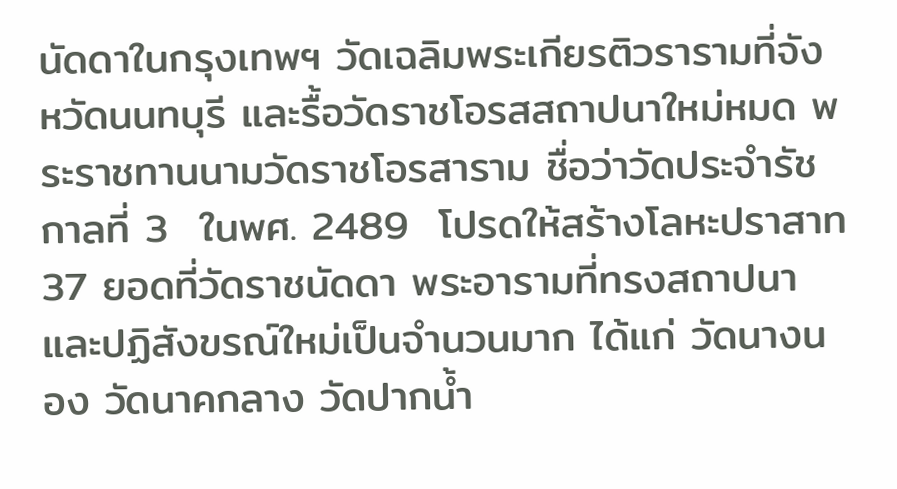นัดดาในกรุงเทพฯ วัดเฉลิมพระเกียรติวรารามที่จังหวัดนนทบุรี และรื้อวัดราชโอรสสถาปนาใหม่หมด พระราชทานนามวัดราชโอรสาราม ชื่อว่าวัดประจำรัชกาลที่ 3  ในพศ. 2489  โปรดให้สร้างโลหะปราสาท 37 ยอดที่วัดราชนัดดา พระอารามที่ทรงสถาปนาและปฏิสังขรณ์ใหม่เป็นจำนวนมาก ได้แก่ วัดนางนอง วัดนาคกลาง วัดปากน้ำ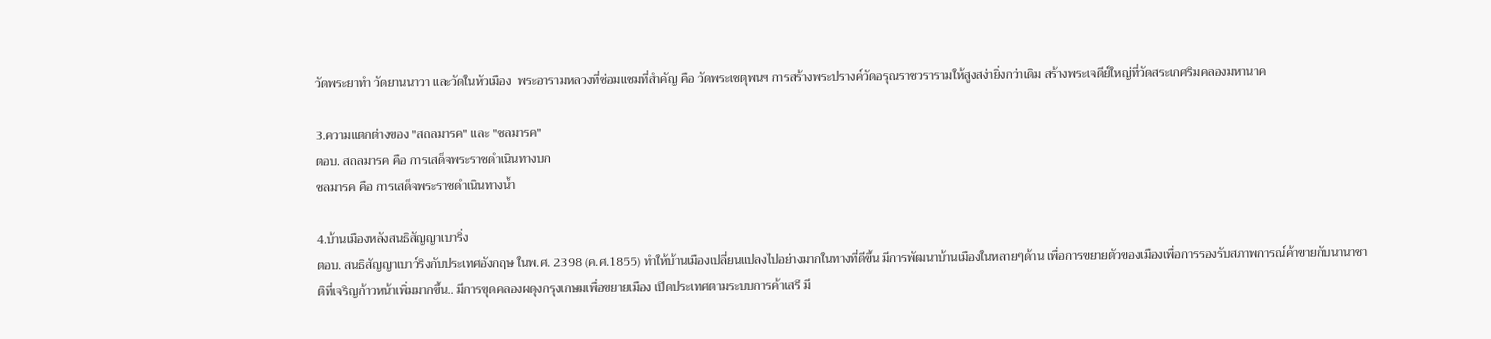วัดพระยาทำ วัดยานนาวา และวัดในหัวเมือง  พระอารามหลวงที่ซ่อมแซมที่สำคัญ คือ วัดพระเชตุพนฯ การสร้างพระปรางค์วัดอรุณราชวรารามให้สูงสง่ายิ่งกว่าเดิม สร้างพระเจดีย์ใหญ่ที่วัดสระเกศริมคลองมหานาค

3.ความแตกต่างของ "สถลมารค" และ "ชลมารค"
ตอบ. สถลมารค คือ การเสด็จพระราชดำเนินทางบก
ชลมารค คือ การเสด็จพระราชดำเนินทางน้ำ

4.บ้านเมืองหลังสนธิสัญญาเบาริ่ง
ตอบ. สนธิสัญญาเบาว์ริงกับประเทศอังกฤษ ในพ.ศ. 2398 (ค.ศ.1855) ทำให้บ้านเมืองเปลี่ยนแปลงไปอย่างมากในทางที่ดีขึ้น มีการพัฒนาบ้านเมืองในหลายๆด้าน เพื่อการขยายตัวของเมืองเพื่อการรองรับสภาพการณ์ค้าขายกับนานาชาติที่เจริญก้าวหน้าเพิ่มมากขึ้น.. มีการขุดคลองผดุงกรุงเกษมเพื่อขยายเมือง เปิดประเทศตามระบบการค้าเสรี มี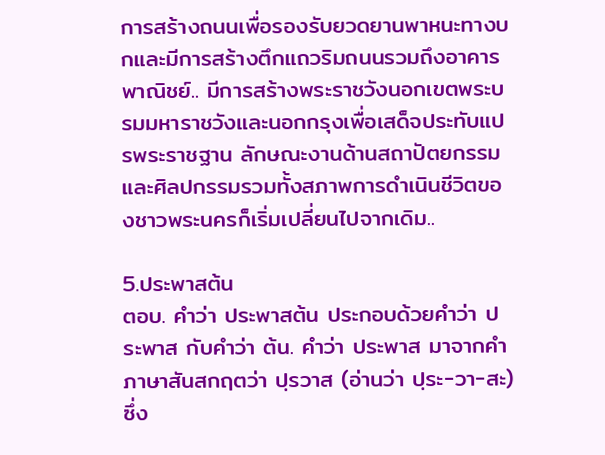การสร้างถนนเพื่อรองรับยวดยานพาหนะทางบกและมีการสร้างตึกแถวริมถนนรวมถึงอาคารพาณิชย์.. มีการสร้างพระราชวังนอกเขตพระบรมมหาราชวังและนอกกรุงเพื่อเสด็จประทับแปรพระราชฐาน ลักษณะงานด้านสถาปัตยกรรมและศิลปกรรมรวมทั้งสภาพการดำเนินชีวิตของชาวพระนครก็เริ่มเปลี่ยนไปจากเดิม..

5.ประพาสต้น
ตอบ. คำว่า ประพาสต้น ประกอบด้วยคำว่า ประพาส กับคำว่า ต้น. คำว่า ประพาส มาจากคำภาษาสันสกฤตว่า ปฺรวาส (อ่านว่า ปฺระ-วา-สะ) ซึ่ง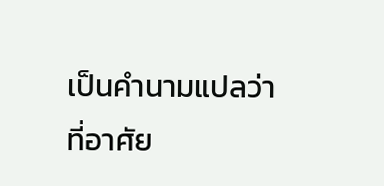เป็นคำนามแปลว่า ที่อาศัย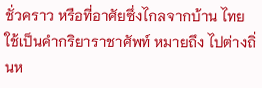ชั่วคราว หรือที่อาศัยซึ่งไกลจากบ้าน ไทยใช้เป็นคำกริยาราชาศัพท์ หมายถึง ไปต่างถิ่นห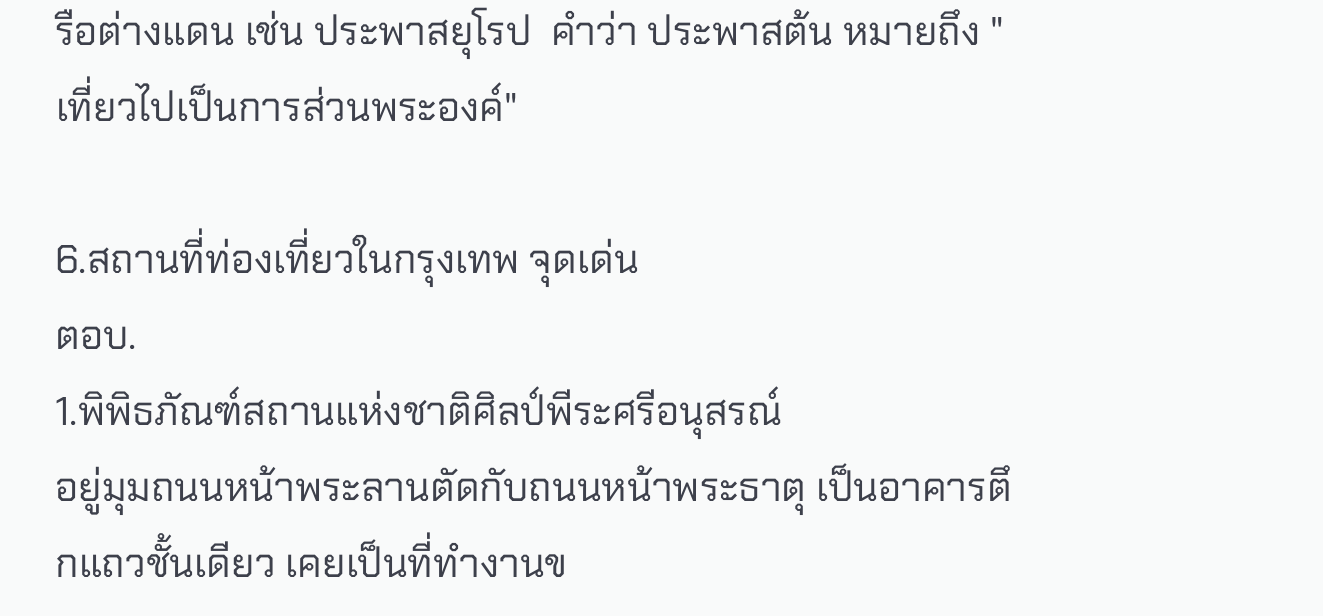รือต่างแดน เช่น ประพาสยุโรป  คำว่า ประพาสต้น หมายถึง "เที่ยวไปเป็นการส่วนพระองค์"

6.สถานที่ท่องเที่ยวในกรุงเทพ จุดเด่น
ตอบ.
1.พิพิธภัณฑ์สถานแห่งชาติศิลป์พีระศรีอนุสรณ์
อยู่มุมถนนหน้าพระลานตัดกับถนนหน้าพระธาตุ เป็นอาคารตึกแถวชั้นเดียว เคยเป็นที่ทำงานข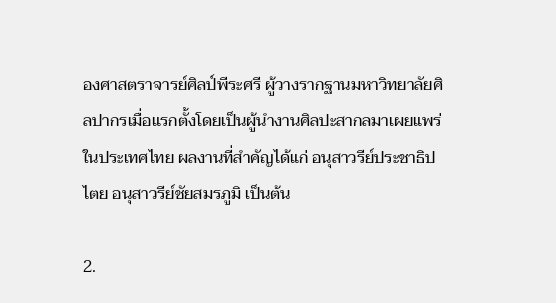องศาสตราจารย์ศิลป์พีระศรี ผู้วางรากฐานมหาวิทยาลัยศิลปากรเมื่อแรกตั้งโดยเป็นผู้นำงานศิลปะสากลมาเผยแพร่ในประเทศไทย ผลงานที่สำคัญได้แก่ อนุสาวรีย์ประชาธิปไตย อนุสาวรีย์ชัยสมรภูมิ เป็นต้น

2.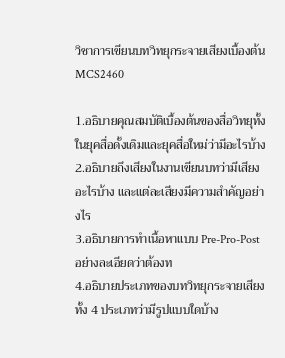วิชาการเขียนบทวิทยุกระจายเสียงเบื้องต้น MCS2460

1.อธิบายคุณสมบัติเบื้องต้นของสื่อวิทยุทั้งในยุคสื่อดั้งเดิมและยุคสื่อใหม่ว่ามีอะไรบ้าง
2.อธิบายถึงเสียงในงานเขียนบทว่ามีเสียงอะไรบ้าง และแต่ละเสียงมีความสำคัญอย่างไร
3.อธิบายการทำเนื้อหาแบบ Pre-Pro-Post อย่างละเอียดว่าต้องท
4.อธิบายประเภทของบทวิทยุกระจายเสียงทั้ง 4 ประเภทว่ามีรูปแบบใดบ้าง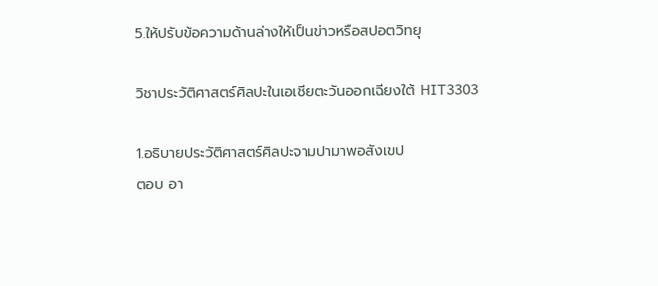5.ให้ปรับข้อความด้านล่างให้เป็นข่าวหรือสปอตวิทยุ

วิชาประวัติศาสตร์ศิลปะในเอเชียตะวันออกเฉียงใต้ HIT3303

1.อธิบายประวัติศาสตร์ศิลปะจามปามาพอสังเขป
ตอบ อา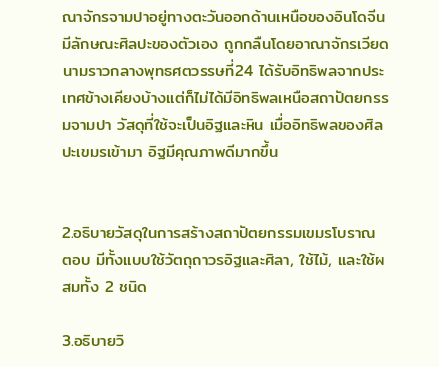ณาจักรจามปาอยู่ทางตะวันออกด้านเหนือของอินโดจีน มีลักษณะศิลปะของตัวเอง ถูกกลืนโดยอาณาจักรเวียดนามราวกลางพุทธศตวรรษที่24 ได้รับอิทธิพลจากประเทศข้างเคียงบ้างแต่ก็ไม่ได้มีอิทธิพลเหนือสถาปัตยกรรมจามปา วัสดุที่ใช้จะเป็นอิฐและหิน เมื่ออิทธิพลของศิลปะเขมรเข้ามา อิฐมีคุณภาพดีมากขึ้น


2.อธิบายวัสดุในการสร้างสถาปัตยกรรมเขมรโบราณ
ตอบ มีทั้งแบบใช้วัตถุถาวรอิฐและศิลา, ใช้ไม้, และใช้ผสมทั้ง 2 ชนิด

3.อธิบายวิ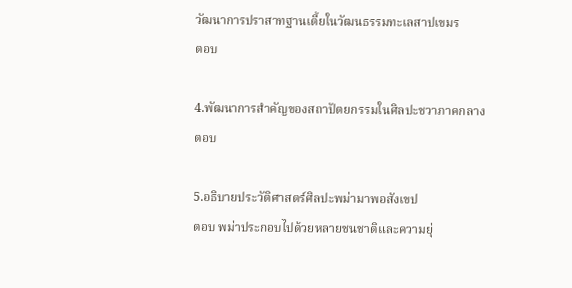วัฒนาการปราสาทฐานเตี้ยในวัฒนธรรมทะเลสาปเขมร
ตอบ

4.พัฒนาการสำคัญของสถาปัตยกรรมในศิลปะชวาภาคกลาง
ตอบ

5.อธิบายประวัติศาสตร์ศิลปะพม่ามาพอสังเขป
ตอบ พม่าประกอบไปด้วยหลายชนชาติและความยุ่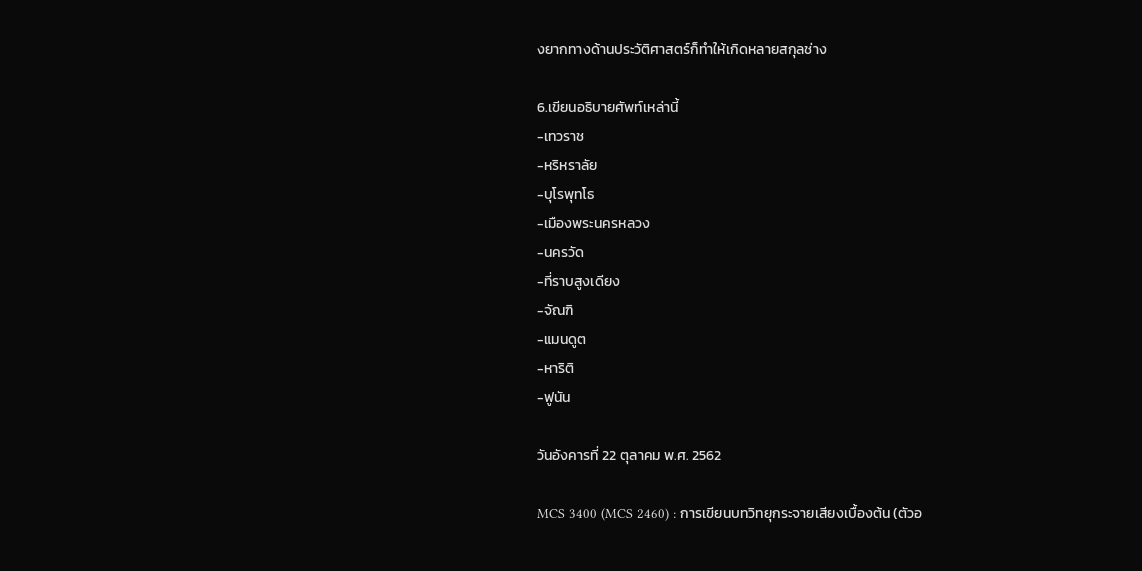งยากทางด้านประวัติศาสตร์ก็ทำให้เกิดหลายสกุลช่าง

6.เขียนอธิบายศัพท์เหล่านี้
-เทวราช
-หริหราลัย
-บุโรพุทโธ
-เมืองพระนครหลวง
-นครวัด
-ที่ราบสูงเดียง
-จัณฑิ
-แมนดูต
-หาริติ
-ฟูนัน

วันอังคารที่ 22 ตุลาคม พ.ศ. 2562

MCS 3400 (MCS 2460) : การเขียนบทวิทยุกระจายเสียงเบื้องต้น (ตัวอ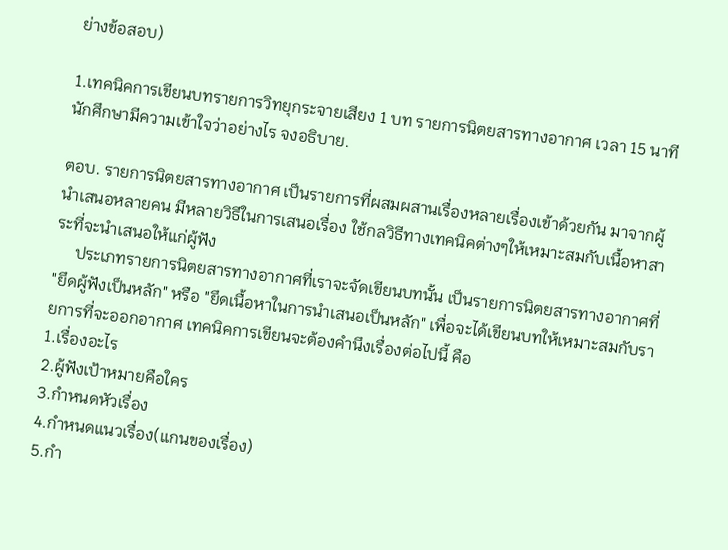ย่างข้อสอบ)

1.เทคนิคการเขียนบทรายการวิทยุกระจายเสียง 1 บท รายการนิตยสารทางอากาศ เวลา 15 นาที นักศึกษามีความเข้าใจว่าอย่างไร จงอธิบาย.

ตอบ. รายการนิตยสารทางอากาศ เป็นรายการที่ผสมผสานเรื่องหลายเรื่องเข้าด้วยกัน มาจากผู้นำเสนอหลายคน มีหลายวิธีในการเสนอเรื่อง ใช้กลวิธีทางเทคนิคต่างๆให้เหมาะสมกับเนื้อหาสาระที่จะนำเสนอให้แก่ผู้ฟัง
     ประเภทรายการนิตยสารทางอากาศที่เราจะจัดเขียนบทนั้น เป็นรายการนิตยสารทางอากาศที่ "ยึดผู้ฟังเป็นหลัก" หรือ "ยึดเนื้อหาในการนำเสนอเป็นหลัก" เพื่อจะได้เขียนบทให้เหมาะสมกับรายการที่จะออกอากาศ เทคนิคการเขียนจะต้องคำนึงเรื่องต่อไปนี้ คือ
1.เรื่องอะไร
2.ผู้ฟังเป้าหมายคือใคร
3.กำหนดหัวเรื่อง
4.กำหนดแนวเรื่อง(แกนของเรื่อง)
5.กำ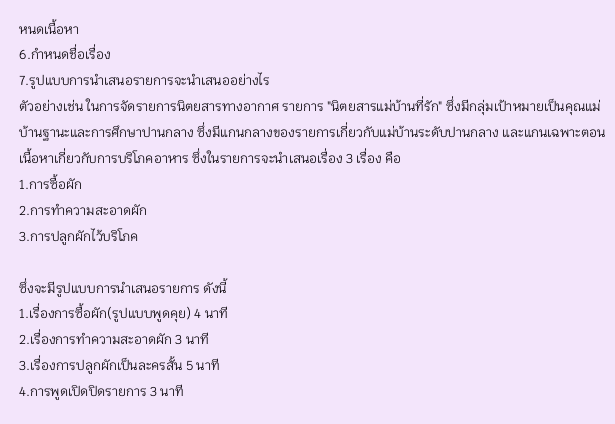หนดเนื้อหา
6.กำหนดชื่อเรื่อง
7.รูปแบบการนำเสนอรายการจะนำเสนออย่างไร
ตัวอย่างเช่น ในการจัดรายการนิตยสารทางอากาศ รายการ "นิตยสารแม่บ้านที่รัก" ซึ่งมีกลุ่มเป้าหมายเป็นคุณแม่บ้านฐานะและการศึกษาปานกลาง ซึ่งมีแกนกลางของรายการเกี่ยวกับแม่บ้านระดับปานกลาง และแกนเฉพาะตอน เนื้อหาเกี่ยวกับการบริโภคอาหาร ซึ่งในรายการจะนำเสนอเรื่อง 3 เรื่อง คือ
1.การซื้อผัก
2.การทำความสะอาดผัก
3.การปลูกผักไว้บริโภค

ซึ่งจะมีรูปแบบการนำเสนอรายการ ดังนี้
1.เรื่องการซื้อผัก(รูปแบบพูดคุย) 4 นาที
2.เรื่องการทำความสะอาดผัก 3 นาที
3.เรื่องการปลูกผักเป็นละครสั้น 5 นาที
4.การพูดเปิดปิดรายการ 3 นาที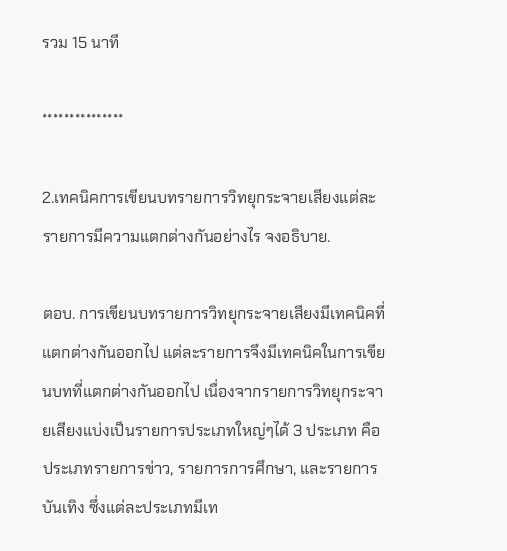รวม 15 นาที

***************

2.เทคนิคการเขียนบทรายการวิทยุกระจายเสียงแต่ละรายการมีความแตกต่างกันอย่างไร จงอธิบาย.

ตอบ. การเขียนบทรายการวิทยุกระจายเสียงมีเทคนิคที่แตกต่างกันออกไป แต่ละรายการจึงมีเทคนิคในการเขียนบทที่แตกต่างกันออกไป เนื่องจากรายการวิทยุกระจายเสียงแบ่งเป็นรายการประเภทใหญ่ๆได้ 3 ประเภท คือ ประเภทรายการข่าว, รายการการศึกษา, และรายการบันเทิง ซึ่งแต่ละประเภทมีเท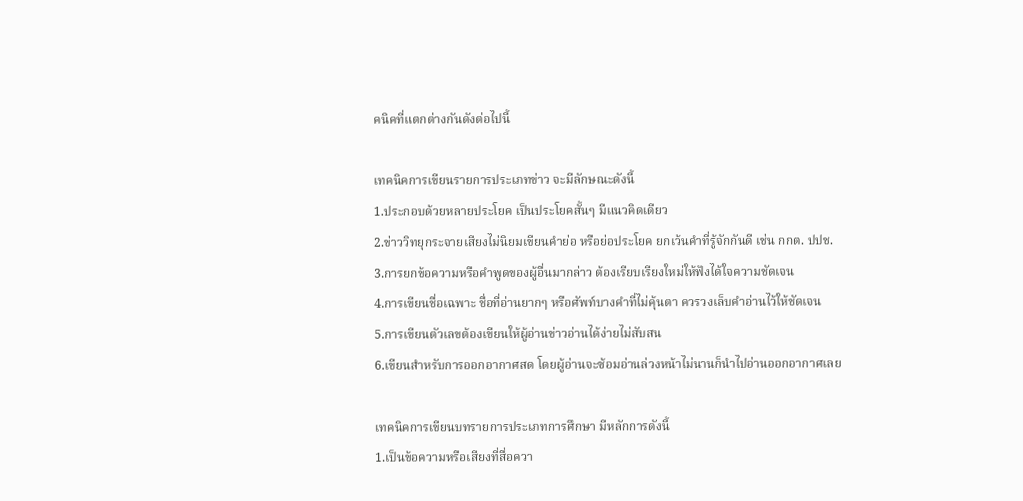คนิคที่แตกต่างกันดังต่อไปนี้

เทคนิคการเขียนรายการประเภทข่าว จะมีลักษณะดังนี้
1.ประกอบด้วยหลายประโยค เป็นประโยคสั้นๆ มีแนวคิดเดียว
2.ข่าววิทยุกระจายเสียงไม่นิยมเขียนคำย่อ หรือย่อประโยค ยกเว้นคำที่รู้จักกันดี เช่น กกต. ปปช.
3.การยกข้อความหรือคำพูดของผู้อื่นมากล่าว ต้องเรียบเรียงใหม่ให้ฟังได้ใจความชัดเจน
4.การเขียนชื่อเฉพาะ ชื่อที่อ่านยากๆ หรือศัพท์บางคำที่ไม่คุ้นตา ควรวงเล็บคำอ่านไว้ให้ชัดเจน
5.การเขียนตัวเลขต้องเขียนให้ผู้อ่านข่าวอ่านได้ง่ายไม่สับสน
6.เขียนสำหรับการออกอากาศสด โดยผู้อ่านจะซ้อมอ่านล่วงหน้าไม่นานก็นำไปอ่านออกอากาศเลย

เทคนิคการเขียนบทรายการประเภทการศึกษา มีหลักการดังนี้
1.เป็นข้อความหรือเสียงที่สื่อควา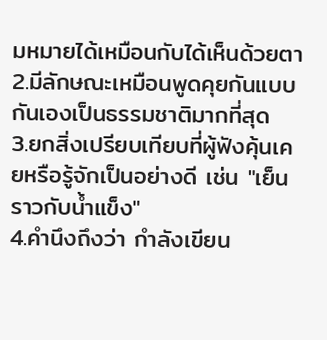มหมายได้เหมือนกับได้เห็นด้วยตา
2.มีลักษณะเหมือนพูดคุยกันแบบกันเองเป็นธรรมชาติมากที่สุด
3.ยกสิ่งเปรียบเทียบที่ผู้ฟังคุ้นเคยหรือรู้จักเป็นอย่างดี เช่น "เย็นราวกับน้ำแข็ง"
4.คำนึงถึงว่า กำลังเขียน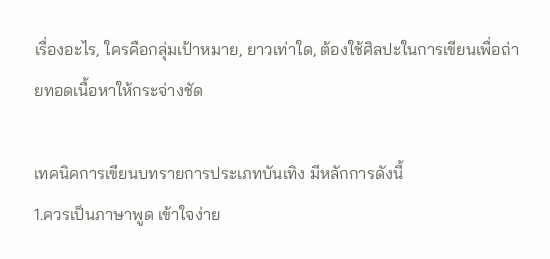เรื่องอะไร, ใครคือกลุ่มเป้าหมาย, ยาวเท่าใด, ต้องใช้ศิลปะในการเขียนเพื่อถ่ายทอดเนื้อหาให้กระจ่างชัด

เทคนิคการเขียนบทรายการประเภทบันเทิง มีหลักการดังนี้
1.ควรเป็นภาษาพูด เข้าใจง่าย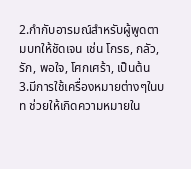2.กำกับอารมณ์สำหรับผู้พูดตามบทให้ชัดเจน เช่น โกรธ, กลัว, รัก, พอใจ, โศกเศร้า, เป็นต้น
3.มีการใช้เครื่องหมายต่างๆในบท ช่วยให้เกิดความหมายใน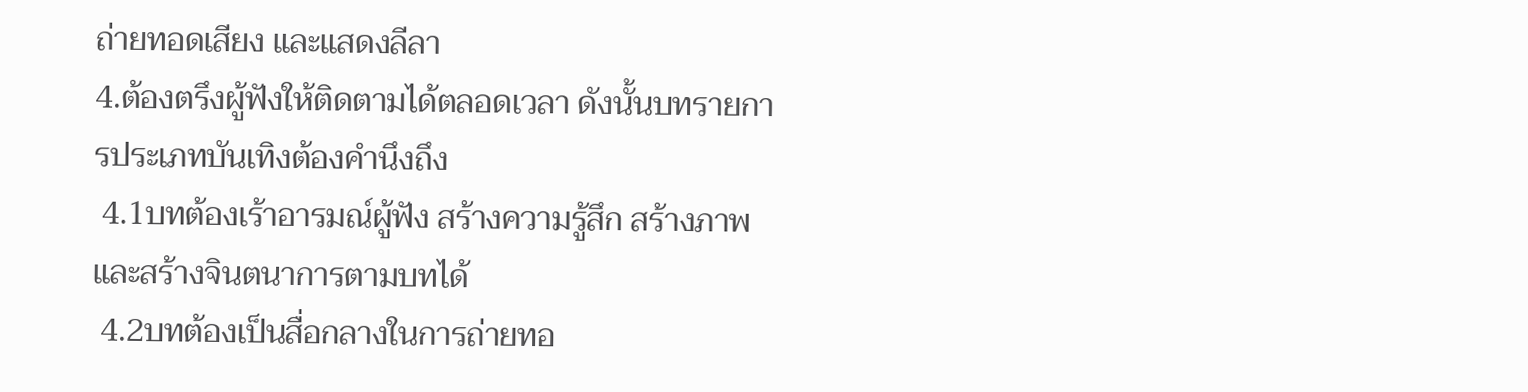ถ่ายทอดเสียง และแสดงลีลา
4.ต้องตรึงผู้ฟังให้ติดตามได้ตลอดเวลา ดังนั้นบทรายการประเภทบันเทิงต้องคำนึงถึง
 4.1บทต้องเร้าอารมณ์ผู้ฟัง สร้างความรู้สึก สร้างภาพ และสร้างจินตนาการตามบทได้
 4.2บทต้องเป็นสื่อกลางในการถ่ายทอ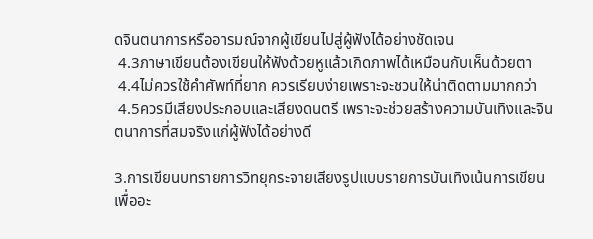ดจินตนาการหรืออารมณ์จากผู้เขียนไปสู่ผู้ฟังได้อย่างชัดเจน
 4.3ภาษาเขียนต้องเขียนให้ฟังด้วยหูแล้วเกิดภาพได้เหมือนกับเห็นด้วยตา
 4.4ไม่ควรใช้คำศัพท์ที่ยาก ควรเรียบง่ายเพราะจะชวนให้น่าติดตามมากกว่า
 4.5ควรมีเสียงประกอบและเสียงดนตรี เพราะจะช่วยสร้างความบันเทิงและจินตนาการที่สมจริงแก่ผู้ฟังได้อย่างดี

3.การเขียนบทรายการวิทยุกระจายเสียงรูปแบบรายการบันเทิงเน้นการเขียนเพื่ออะ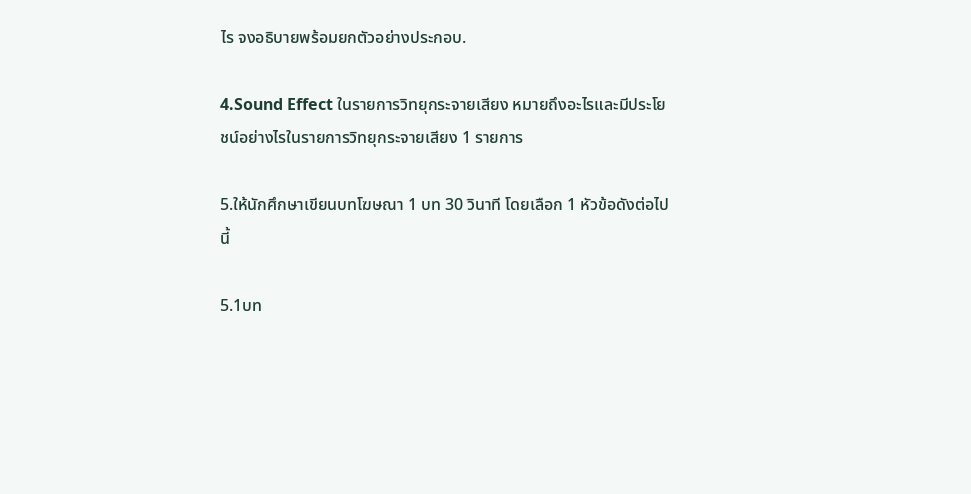ไร จงอธิบายพร้อมยกตัวอย่างประกอบ.

4.Sound Effect ในรายการวิทยุกระจายเสียง หมายถึงอะไรและมีประโยชน์อย่างไรในรายการวิทยุกระจายเสียง 1 รายการ

5.ให้นักศึกษาเขียนบทโฆษณา 1 บท 30 วินาที โดยเลือก 1 หัวข้อดังต่อไปนี้

5.1บท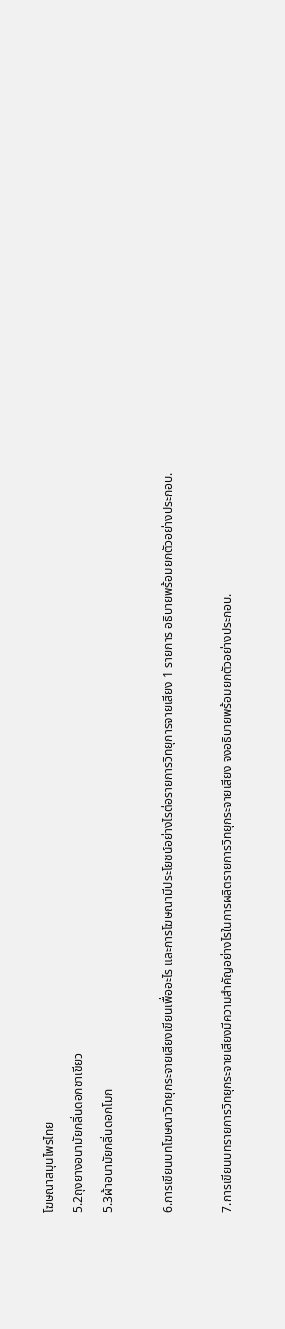โฆษณาสมุนไพรไทย
5.2ถุงยางอนามัยกลิ่นดอกชาเขียว
5.3ผ้าอนามัยกลิ่นดอกโมก

6.การเขียนบทโฆษณาวิทยุกระจายเสียงเขียนเพื่ออะไร และการโฆษณามีประโยชน์อย่างไรต่อรายการวิทยุการจายเสียง 1 รายการ อธิบายพร้อมยกตัวอย่างประกอบ.

7.การเขียนบทรายการวิทยุกระจายเสียงมีความสำคัญอย่างไรในการผลิตรายการวิทยุกระจายเสียง จงอธิบายพร้อมยกตัวอย่างประกอบ.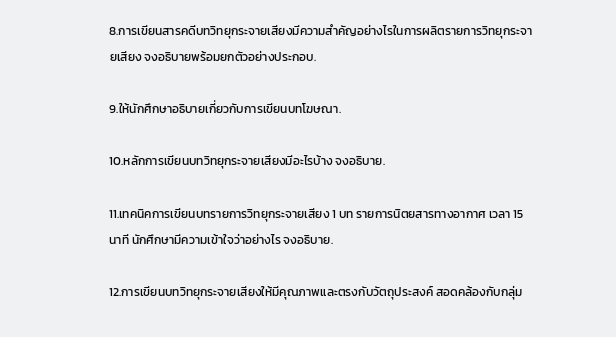8.การเขียนสารคดีบทวิทยุกระจายเสียงมีความสำคัญอย่างไรในการผลิตรายการวิทยุกระจายเสียง จงอธิบายพร้อมยกตัวอย่างประกอบ.

9.ให้นักศึกษาอธิบายเกี่ยวกับการเขียนบทโฆษณา.

10.หลักการเขียนบทวิทยุกระจายเสียงมีอะไรบ้าง จงอธิบาย.

11.เทคนิคการเขียนบทรายการวิทยุกระจายเสียง 1 บท รายการนิตยสารทางอากาศ เวลา 15 นาที นักศึกษามีความเข้าใจว่าอย่างไร จงอธิบาย.

12.การเขียนบทวิทยุกระจายเสียงให้มีคุณภาพและตรงกับวัตถุประสงค์ สอดคล้องกับกลุ่ม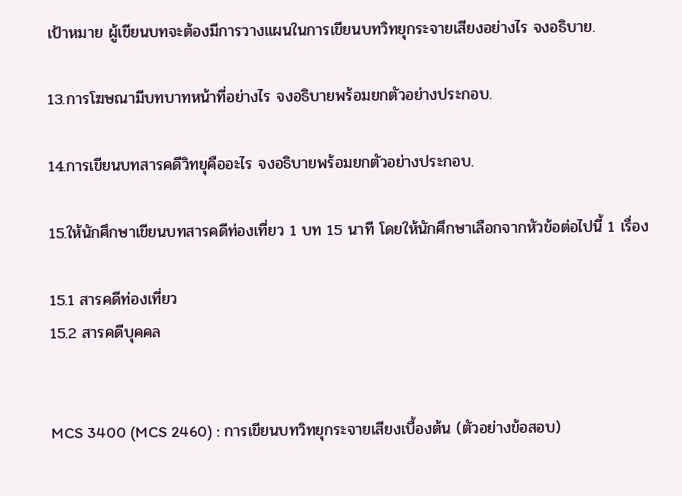เป้าหมาย ผู้เขียนบทจะต้องมีการวางแผนในการเขียนบทวิทยุกระจายเสียงอย่างไร จงอธิบาย.

13.การโฆษณามีบทบาทหน้าที่อย่างไร จงอธิบายพร้อมยกตัวอย่างประกอบ.

14.การเขียนบทสารคดีวิทยุคืออะไร จงอธิบายพร้อมยกตัวอย่างประกอบ.

15.ให้นักศึกษาเขียนบทสารคดีท่องเที่ยว 1 บท 15 นาที โดยให้นักศึกษาเลือกจากหัวข้อต่อไปนี้ 1 เรื่อง

15.1 สารคดีท่องเที่ยว
15.2 สารคดีบุคคล


MCS 3400 (MCS 2460) : การเขียนบทวิทยุกระจายเสียงเบื้องต้น (ตัวอย่างข้อสอบ)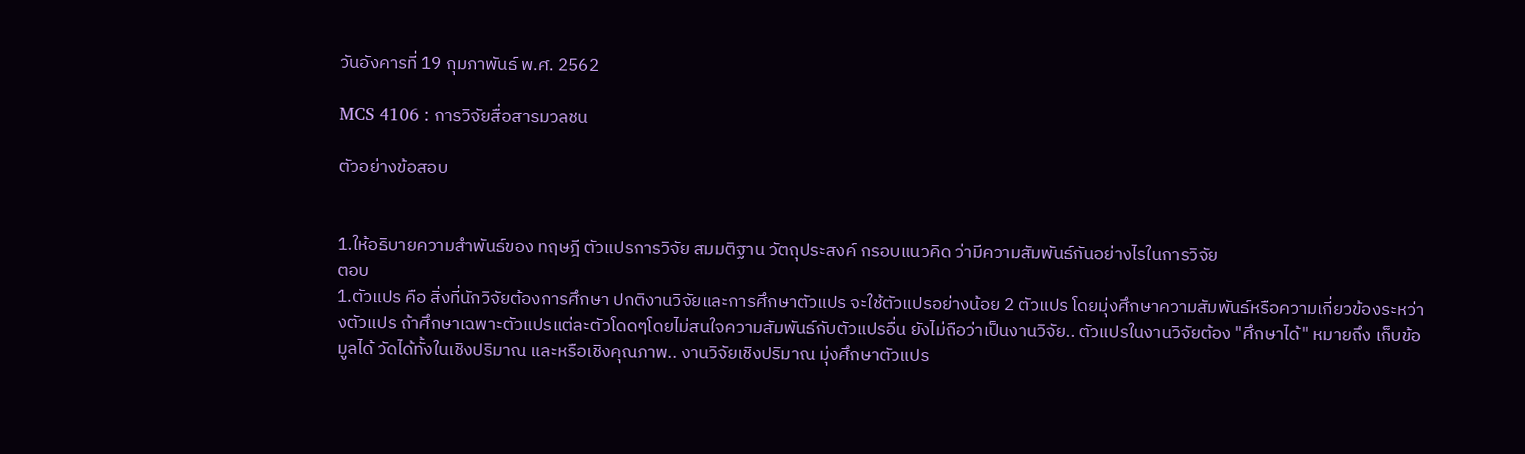วันอังคารที่ 19 กุมภาพันธ์ พ.ศ. 2562

MCS 4106 : การวิจัยสื่อสารมวลชน

ตัวอย่างข้อสอบ


1.ให้อธิบายความสำพันธ์ของ ทฤษฎี ตัวแปรการวิจัย สมมติฐาน วัตถุประสงค์ กรอบแนวคิด ว่ามีความสัมพันธ์กันอย่างไรในการวิจัย
ตอบ
1.ตัวแปร คือ สิ่งที่นักวิจัยต้องการศึกษา ปกติงานวิจัยและการศึกษาตัวแปร จะใช้ตัวแปรอย่างน้อย 2 ตัวแปร โดยมุ่งศึกษาความสัมพันธ์หรือความเกี่ยวข้องระหว่างตัวแปร ถ้าศึกษาเฉพาะตัวแปรแต่ละตัวโดดๆโดยไม่สนใจความสัมพันธ์กับตัวแปรอื่น ยังไม่ถือว่าเป็นงานวิจัย.. ตัวแปรในงานวิจัยต้อง "ศึกษาได้" หมายถึง เก็บข้อมูลได้ วัดได้ทั้งในเชิงปริมาณ และหรือเชิงคุณภาพ.. งานวิจัยเชิงปริมาณ มุ่งศึกษาตัวแปร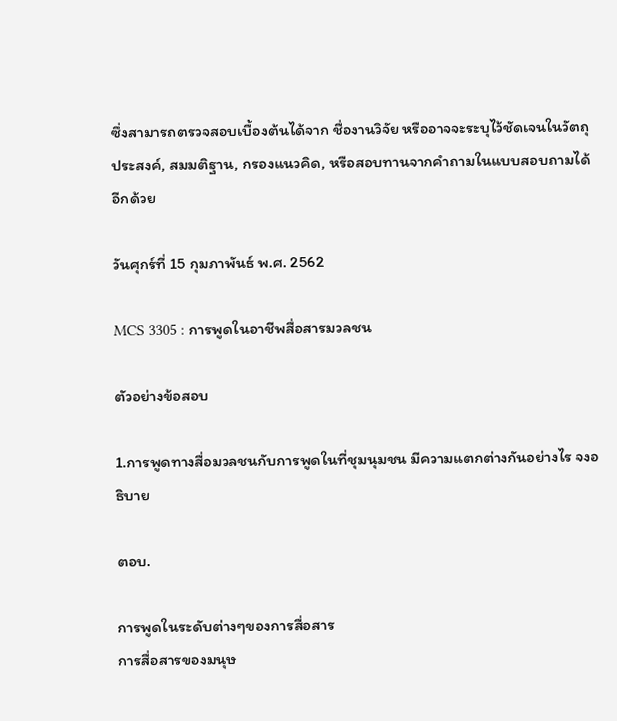ซึ่งสามารถตรวจสอบเบื้องต้นได้จาก ชื่องานวิจัย หรืออาจจะระบุไว้ชัดเจนในวัตถุประสงค์, สมมติฐาน, กรองแนวคิด, หรือสอบทานจากคำถามในแบบสอบถามได้อีกด้วย

วันศุกร์ที่ 15 กุมภาพันธ์ พ.ศ. 2562

MCS 3305 : การพูดในอาชีพสื่อสารมวลชน

ตัวอย่างข้อสอบ

1.การพูดทางสื่อมวลชนกับการพูดในที่ชุมนุมชน มีความแตกต่างกันอย่างไร จงอธิบาย

ตอบ.

การพูดในระดับต่างๆของการสื่อสาร
การสื่อสารของมนุษ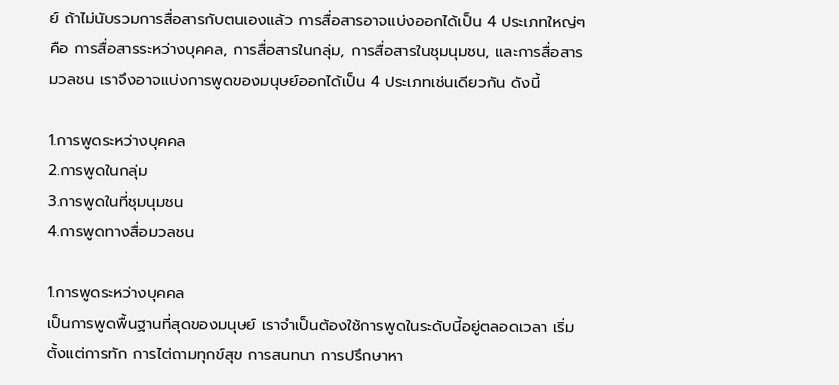ย์ ถ้าไม่นับรวมการสื่อสารกับตนเองแล้ว การสื่อสารอาจแบ่งออกได้เป็น 4 ประเภทใหญ่ๆ คือ การสื่อสารระหว่างบุคคล, การสื่อสารในกลุ่ม, การสื่อสารในชุมนุมชน, และการสื่อสารมวลชน เราจึงอาจแบ่งการพูดของมนุษย์ออกได้เป็น 4 ประเภทเช่นเดียวกัน ดังนี้

1.การพูดระหว่างบุคคล
2.การพูดในกลุ่ม
3.การพูดในที่ชุมนุมชน
4.การพูดทางสื่อมวลชน

1.การพูดระหว่างบุคคล
เป็นการพูดพื้นฐานที่สุดของมนุษย์ เราจำเป็นต้องใช้การพูดในระดับนี้อยู่ตลอดเวลา เริ่มตั้งแต่การทัก การไต่ถามทุกข์สุข การสนทนา การปรึกษาหา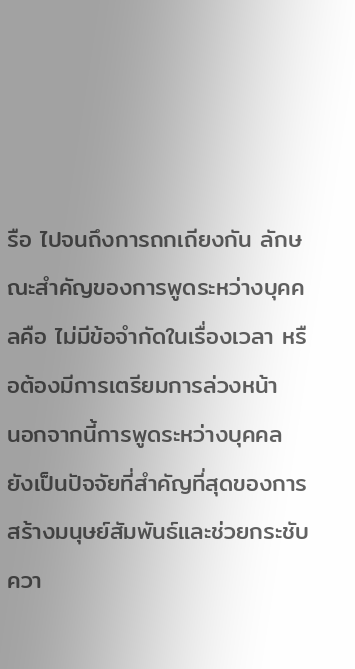รือ ไปจนถึงการถกเถียงกัน ลักษณะสำคัญของการพูดระหว่างบุคคลคือ ไม่มีข้อจำกัดในเรื่องเวลา หรือต้องมีการเตรียมการล่วงหน้า
นอกจากนี้การพูดระหว่างบุคคลยังเป็นปัจจัยที่สำคัญที่สุดของการสร้างมนุษย์สัมพันธ์และช่วยกระชับควา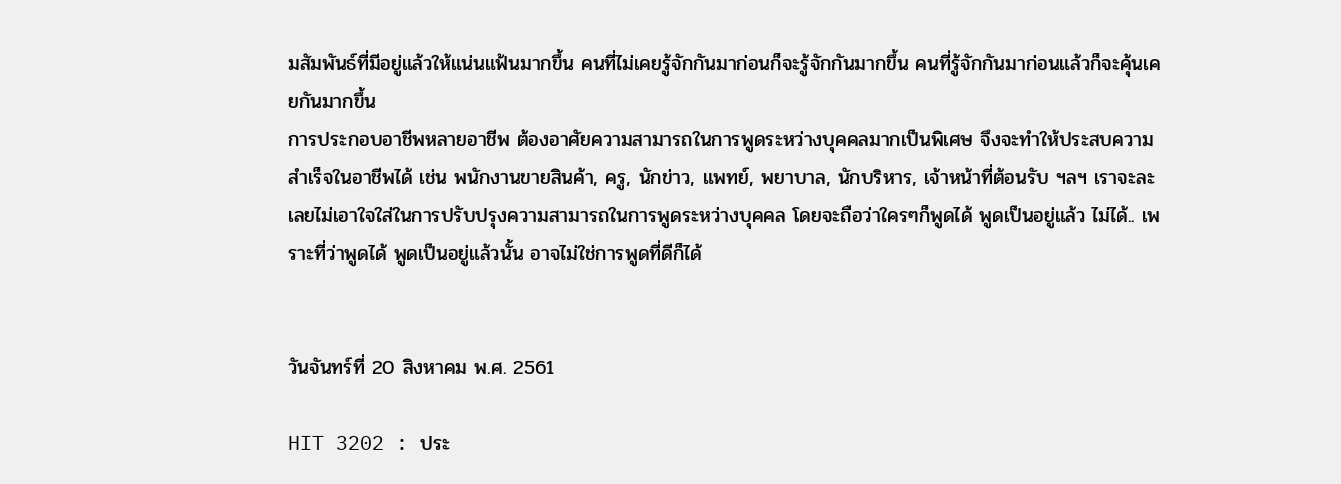มสัมพันธ์ที่มีอยู่แล้วให้แน่นแฟ้นมากขึ้น คนที่ไม่เคยรู้จักกันมาก่อนก็จะรู้จักกันมากขึ้น คนที่รู้จักกันมาก่อนแล้วก็จะคุ้นเคยกันมากขึ้น
การประกอบอาชีพหลายอาชีพ ต้องอาศัยความสามารถในการพูดระหว่างบุคคลมากเป็นพิเศษ จึงจะทำให้ประสบความสำเร็จในอาชีพได้ เช่น พนักงานขายสินค้า, ครู, นักข่าว, แพทย์, พยาบาล, นักบริหาร, เจ้าหน้าที่ต้อนรับ ฯลฯ เราจะละเลยไม่เอาใจใส่ในการปรับปรุงความสามารถในการพูดระหว่างบุคคล โดยจะถือว่าใครๆก็พูดได้ พูดเป็นอยู่แล้ว ไม่ได้.. เพราะที่ว่าพูดได้ พูดเป็นอยู่แล้วนั้น อาจไม่ใช่การพูดที่ดีก็ได้


วันจันทร์ที่ 20 สิงหาคม พ.ศ. 2561

HIT 3202 : ประ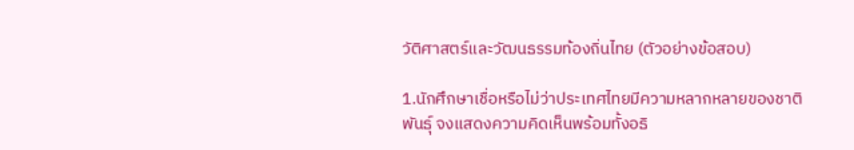วัติศาสตร์และวัฒนธรรมท้องถิ่นไทย (ตัวอย่างข้อสอบ)

1.นักศึกษาเชื่อหรือไม่ว่าประเทศไทยมีความหลากหลายของชาติพันธุ์ จงแสดงความคิดเห็นพร้อมทั้งอธิ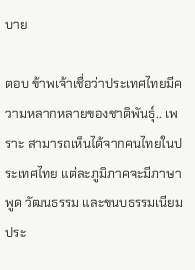บาย

ตอบ ข้าพเจ้าเชื่อว่าประเทศไทยมีความหลากหลายของชาติพันธุ์.. เพราะ สามารถเห็นได้จากคนไทยในประเทศไทย แต่ละภูมิภาคจะมีภาษาพูด วัฒนธรรม และขนบธรรมเนียมประ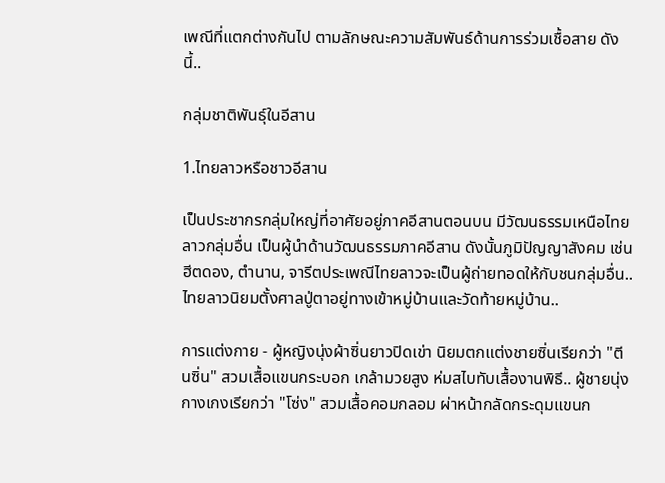เพณีที่แตกต่างกันไป ตามลักษณะความสัมพันธ์ด้านการร่วมเชื้อสาย ดังนี้..

กลุ่มชาติพันธุ์ในอีสาน

1.ไทยลาวหรือชาวอีสาน

เป็นประชากรกลุ่มใหญ่ที่อาศัยอยู่ภาคอีสานตอนบน มีวัฒนธรรมเหนือไทยลาวกลุ่มอื่น เป็นผู้นำด้านวัฒนธรรมภาคอีสาน ดังนั้นภูมิปัญญาสังคม เช่น ฮีตดอง, ตำนาน, จารีตประเพณีไทยลาวจะเป็นผู้ถ่ายทอดให้กับชนกลุ่มอื่น.. ไทยลาวนิยมตั้งศาลปู่ตาอยู่ทางเข้าหมู่บ้านและวัดท้ายหมู่บ้าน..

การแต่งกาย - ผู้หญิงนุ่งผ้าซิ่นยาวปิดเข่า นิยมตกแต่งชายซิ่นเรียกว่า "ตีนซิ่น" สวมเสื้อแขนกระบอก เกล้ามวยสูง ห่มสไบทับเสื้องานพิธี.. ผู้ชายนุ่งกางเกงเรียกว่า "โซ่ง" สวมเสื้อคอมกลอม ผ่าหน้ากลัดกระดุมแขนก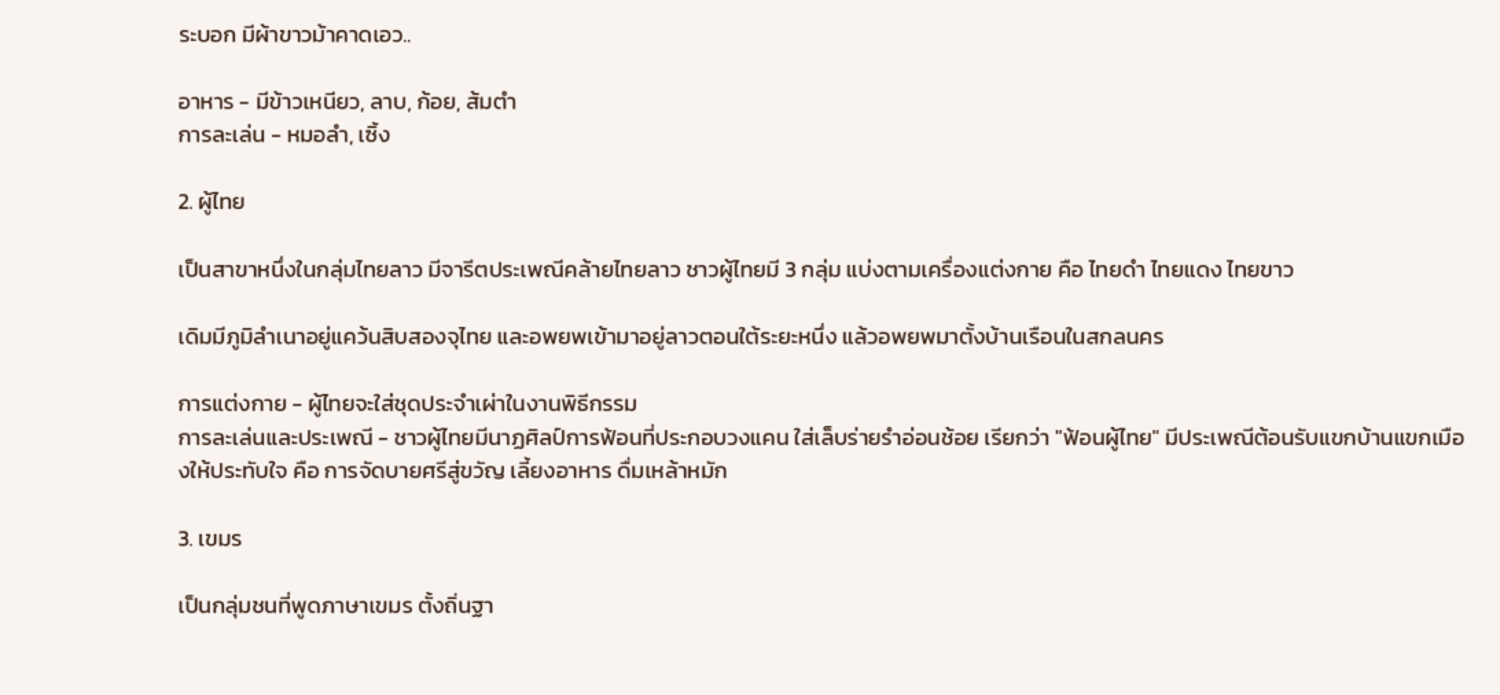ระบอก มีผ้าขาวม้าคาดเอว..

อาหาร - มีข้าวเหนียว, ลาบ, ก้อย, ส้มตำ
การละเล่น - หมอลำ, เซิ้ง

2. ผู้ไทย

เป็นสาขาหนึ่งในกลุ่มไทยลาว มีจารีตประเพณีคล้ายไทยลาว ชาวผู้ไทยมี 3 กลุ่ม แบ่งตามเครื่องแต่งกาย คือ ไทยดำ ไทยแดง ไทยขาว

เดิมมีภูมิลำเนาอยู่แคว้นสิบสองจุไทย และอพยพเข้ามาอยู่ลาวตอนใต้ระยะหนึ่ง แล้วอพยพมาตั้งบ้านเรือนในสกลนคร

การแต่งกาย - ผู้ไทยจะใส่ชุดประจำเผ่าในงานพิธีกรรม
การละเล่นและประเพณี - ชาวผู้ไทยมีนาฏศิลป์การฟ้อนที่ประกอบวงแคน ใส่เล็บร่ายรำอ่อนช้อย เรียกว่า "ฟ้อนผู้ไทย" มีประเพณีต้อนรับแขกบ้านแขกเมืองให้ประทับใจ คือ การจัดบายศรีสู่ขวัญ เลี้ยงอาหาร ดื่มเหล้าหมัก

3. เขมร

เป็นกลุ่มชนที่พูดภาษาเขมร ตั้งถิ่นฐา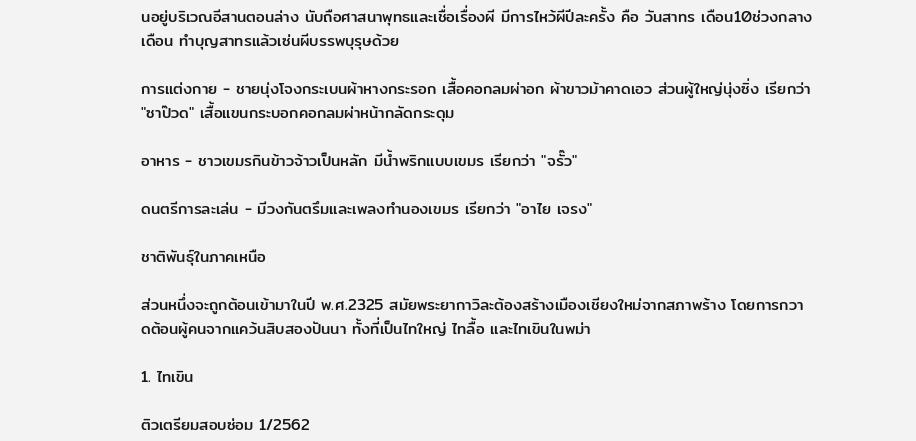นอยู่บริเวณอีสานตอนล่าง นับถือศาสนาพุทธและเชื่อเรื่องผี มีการไหว้ผีปีละครั้ง คือ วันสาทร เดือน10ช่วงกลางเดือน ทำบุญสาทรแล้วเซ่นผีบรรพบุรุษด้วย

การแต่งกาย - ชายนุ่งโจงกระเบนผ้าหางกระรอก เสื้อคอกลมผ่าอก ผ้าขาวม้าคาดเอว ส่วนผู้ใหญ่นุ่งซิ่ง เรียกว่า "ซาป๊วด" เสื้อแขนกระบอกคอกลมผ่าหน้ากลัดกระดุม

อาหาร - ชาวเขมรกินข้าวจ้าวเป็นหลัก มีน้ำพริกแบบเขมร เรียกว่า "จรั๊ว"

ดนตรีการละเล่น - มีวงกันตรึมและเพลงทำนองเขมร เรียกว่า "อาไย เจรง"

ชาติพันธุ์ในภาคเหนือ

ส่วนหนึ่งจะถูกต้อนเข้ามาในปี พ.ศ.2325 สมัยพระยากาวิละต้องสร้างเมืองเชียงใหม่จากสภาพร้าง โดยการกวาดต้อนผู้คนจากแคว้นสิบสองปันนา ทั้งที่เป็นไทใหญ่ ไทลื้อ และไทเขินในพม่า

1. ไทเขิน

ติวเตรียมสอบซ่อม 1/2562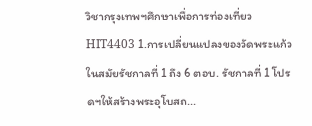วิชากรุงเทพฯศึกษาเพื่อการท่องเที่ยว HIT4403 1.การเปลี่ยนแปลงของวัดพระแก้วในสมัยรัชกาลที่ 1 ถึง 6 ตอบ. รัชกาลที่ 1 โปรดฯให้สร้างพระอุโบสถ...